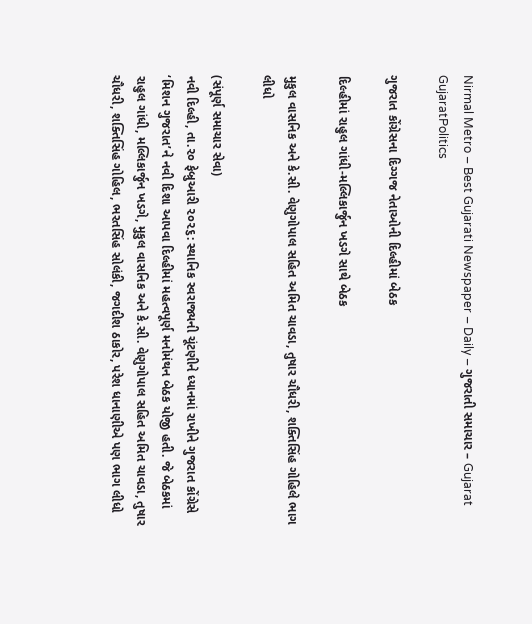Nirmal Metro – Best Gujarati Newspaper – Daily – ગુજરાતી સમાચાર – Gujarat
GujaratPolitics

ગુજરાત કોંગ્રેસના દિગ્ગજ નેતાઓની દિલ્હીમાં બેઠક

દિલ્હીમાં રાહુલ ગાંધી-મલ્લિકાર્જુન ખડગે સાથે બેઠક

મુકુલ વાસનિક અને કે.સી. વેણુગોપાલ સહિત અમિત ચાવડા, તુષાર ચૌધરી, શક્તિસિંહ ગોહિલે ભાગ લીધો

(સંપૂર્ણ સમાચાર સેવા)
નવી દિલ્હી, તા.૨૦ ફેબ્રુઆરી ૨૦૨૬: સ્થાનિક સ્વરાજ્યની ચૂંટણીને ધ્યાનમાં રાખીને ગુજરાત કોંગ્રેસે ‘મિશન ગુજરાત’ને નવી દિશા આપવા દિલ્હીમાં મહત્વપૂર્ણ મનોમંથન બેઠક યોજી હતી. જે બેઠકમાં રાહુલ ગાંધી, મલ્લિકાર્જુન ખડગે, મુકુલ વાસનિક અને કે.સી. વેણુગોપાલ સહિત અમિત ચાવડા, તુષાર ચૌધરી, શક્તિસિંહ ગોહિલ, ભરતસિંહ સોલંકી, જગદીશ ઠાકોર, પરેશ ધાનાણીએ પણ ભાગ લીધો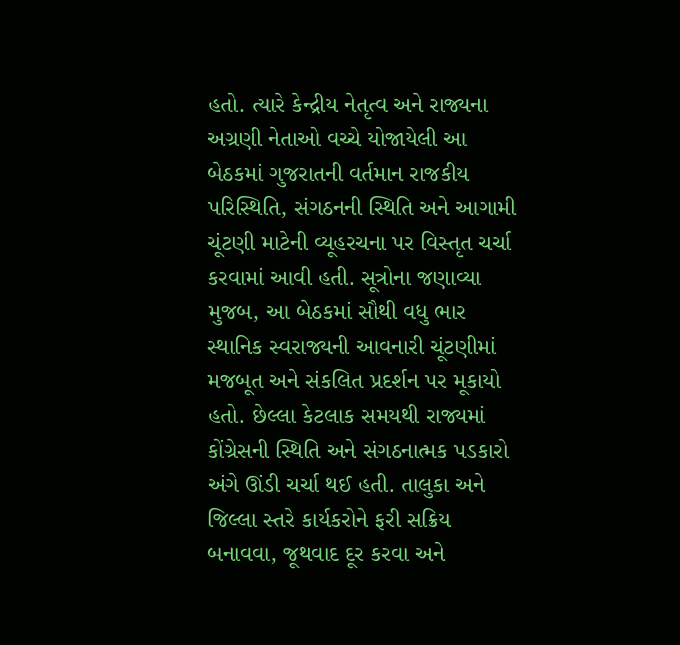હતો. ત્યારે કેન્દ્રીય નેતૃત્વ અને રાજ્યના અગ્રણી નેતાઓ વચ્ચે યોજાયેલી આ બેઠકમાં ગુજરાતની વર્તમાન રાજકીય પરિસ્થિતિ, સંગઠનની સ્થિતિ અને આગામી ચૂંટણી માટેની વ્યૂહરચના પર વિસ્તૃત ચર્ચા કરવામાં આવી હતી. સૂત્રોના જણાવ્યા મુજબ, આ બેઠકમાં સૌથી વધુ ભાર સ્થાનિક સ્વરાજ્યની આવનારી ચૂંટણીમાં મજબૂત અને સંકલિત પ્રદર્શન પર મૂકાયો હતો. છેલ્લા કેટલાક સમયથી રાજ્યમાં કોંગ્રેસની સ્થિતિ અને સંગઠનાત્મક પડકારો અંગે ઊંડી ચર્ચા થઈ હતી. તાલુકા અને જિલ્લા સ્તરે કાર્યકરોને ફરી સક્રિય બનાવવા, જૂથવાદ દૂર કરવા અને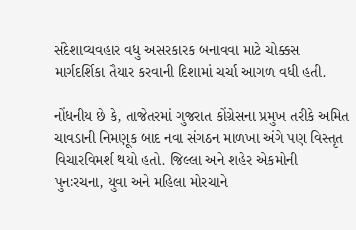સંદેશાવ્યવહાર વધુ અસરકારક બનાવવા માટે ચોક્કસ માર્ગદર્શિકા તૈયાર કરવાની દિશામાં ચર્ચા આગળ વધી હતી.

નોંધનીય છે કે, તાજેતરમાં ગુજરાત કોંગ્રેસના પ્રમુખ તરીકે અમિત ચાવડાની નિમણૂક બાદ નવા સંગઠન માળખા અંગે પણ વિસ્તૃત વિચારવિમર્શ થયો હતો. જિલ્લા અને શહેર એકમોની પુનઃરચના, યુવા અને મહિલા મોરચાને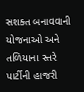સશક્ત બનાવવાની યોજનાઓ અને તળિયાના સ્તરે પાર્ટીની હાજરી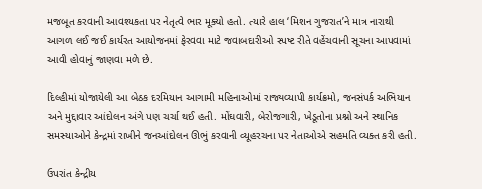મજબૂત કરવાની આવશ્યકતા પર નેતૃત્વે ભાર મૂક્યો હતો. ત્યારે હાલ ‘મિશન ગુજરાત’ને માત્ર નારાથી આગળ લઈ જઈ કાર્યરત આયોજનમાં ફેરવવા માટે જવાબદારીઓ સ્પષ્ટ રીતે વહેંચવાની સૂચના આપવામાં આવી હોવાનું જાણવા મળે છે.

દિલ્હીમાં યોજાયેલી આ બેઠક દરમિયાન આગામી મહિનાઓમાં રાજ્યવ્યાપી કાર્યક્રમો, જનસંપર્ક અભિયાન અને મુદ્દાવાર આંદોલન અંગે પણ ચર્ચા થઈ હતી. મોંઘવારી, બેરોજગારી, ખેડૂતોના પ્રશ્નો અને સ્થાનિક સમસ્યાઓને કેન્દ્રમાં રાખીને જનઆંદોલન ઊભું કરવાની વ્યૂહરચના પર નેતાઓએ સહમતિ વ્યક્ત કરી હતી.

ઉપરાંત કેન્દ્રીય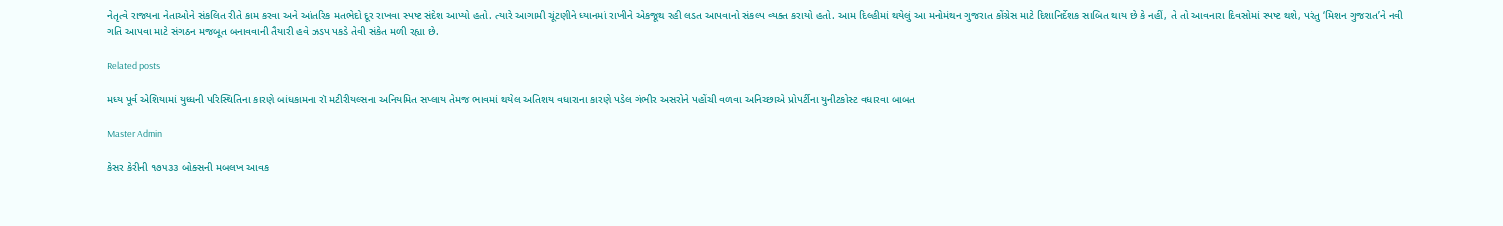નેતૃત્વે રાજ્યના નેતાઓને સંકલિત રીતે કામ કરવા અને આંતરિક મતભેદો દૂર રાખવા સ્પષ્ટ સંદેશ આપ્યો હતો. ત્યારે આગામી ચૂંટણીને ધ્યાનમાં રાખીને એકજૂથ રહી લડત આપવાનો સંકલ્પ વ્યક્ત કરાયો હતો. આમ દિલ્હીમાં થયેલું આ મનોમંથન ગુજરાત કોંગ્રેસ માટે દિશાનિર્દેશક સાબિત થાય છે કે નહીં, તે તો આવનારા દિવસોમાં સ્પષ્ટ થશે, પરંતુ ‘મિશન ગુજરાત’ને નવી ગતિ આપવા માટે સંગઠન મજબૂત બનાવવાની તૈયારી હવે ઝડપ પકડે તેવી સંકેત મળી રહ્યા છે.

Related posts

મધ્ય પૂર્વ એશિયામાં યુધ્ધની પરિસ્થિતિના કારણે બાંધકામના રૉ મટીરીયલ્સના અનિયમિત સપ્લાય તેમજ ભાવમાં થયેલ અતિશય વધારાના કારણે પડેલ ગંભીર અસરોને પહોંચી વળવા અનિચ્છાએ પ્રોપર્ટીના યુનીટકોસ્ટ વધારવા બાબત

Master Admin

કેસર કેરીની ૧૭૫૩૩ બોક્સની મબલખ આવક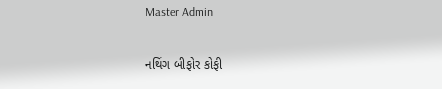Master Admin

નથિંગ બીફોર કોફી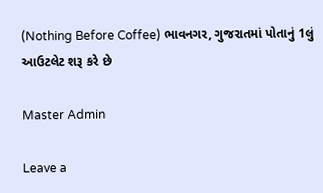(Nothing Before Coffee) ભાવનગર, ગુજરાતમાં પોતાનું 1લું આઉટલેટ શરૂ કરે છે

Master Admin

Leave a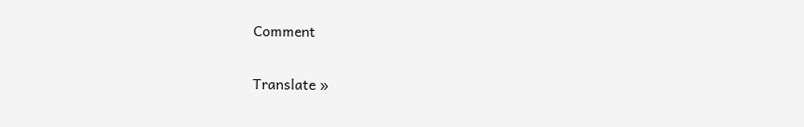Comment

Translate »